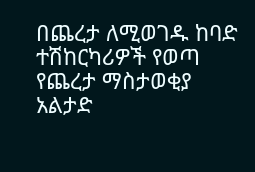በጨረታ ለሚወገዱ ከባድ
ተሽከርካሪዎች የወጣ
የጨረታ ማስታወቂያ
አልታድ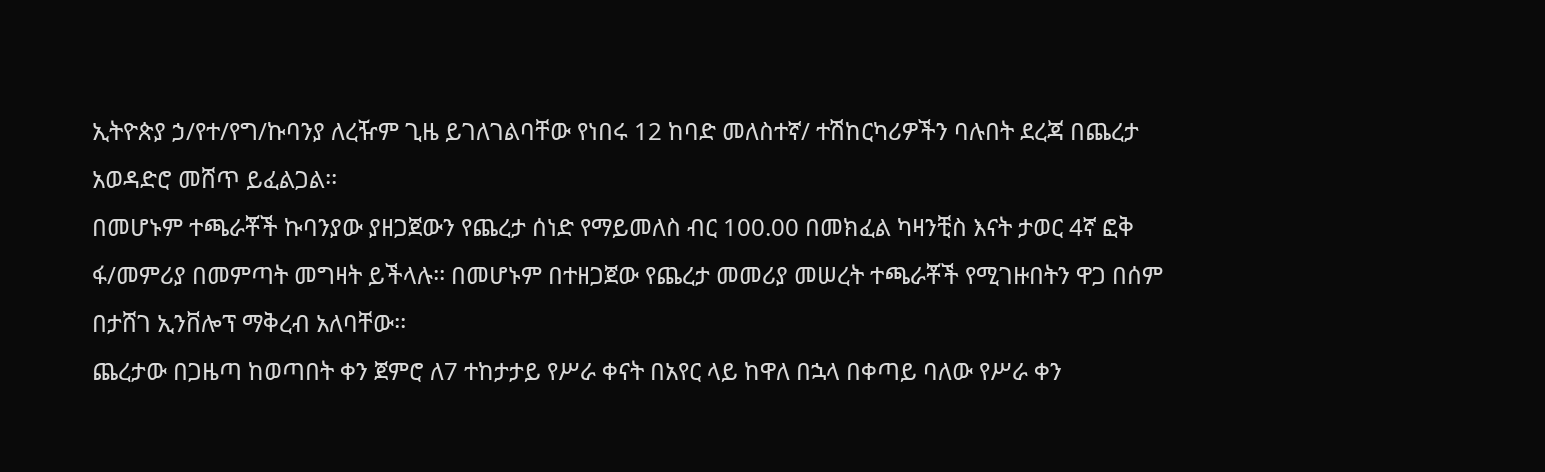ኢትዮጵያ ኃ/የተ/የግ/ኩባንያ ለረዥም ጊዜ ይገለገልባቸው የነበሩ 12 ከባድ መለስተኛ/ ተሽከርካሪዎችን ባሉበት ደረጃ በጨረታ አወዳድሮ መሸጥ ይፈልጋል፡፡
በመሆኑም ተጫራቾች ኩባንያው ያዘጋጀውን የጨረታ ሰነድ የማይመለስ ብር 100.00 በመክፈል ካዛንቺስ እናት ታወር 4ኛ ፎቅ ፋ/መምሪያ በመምጣት መግዛት ይችላሉ፡፡ በመሆኑም በተዘጋጀው የጨረታ መመሪያ መሠረት ተጫራቾች የሚገዙበትን ዋጋ በሰም በታሸገ ኢንቨሎፕ ማቅረብ አለባቸው፡፡
ጨረታው በጋዜጣ ከወጣበት ቀን ጀምሮ ለ7 ተከታታይ የሥራ ቀናት በአየር ላይ ከዋለ በኋላ በቀጣይ ባለው የሥራ ቀን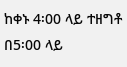ከቀኑ 4፡00 ላይ ተዘግቶ በ5፡00 ላይ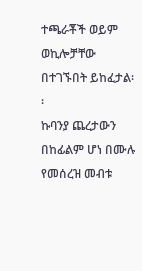ተጫራቾች ወይም ወኪሎቻቸው በተገኙበት ይከፈታል፡፡
ኩባንያ ጨረታውን በከፊልም ሆነ በሙሉ የመሰረዝ መብቱ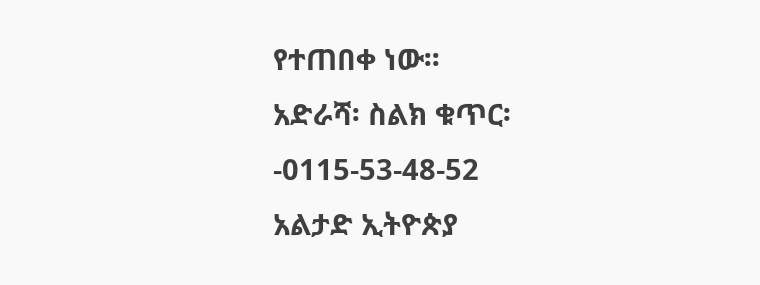የተጠበቀ ነው፡፡
አድራሻ፡ ስልክ ቁጥር፡-0115-53-48-52
አልታድ ኢትዮጵያ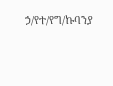ኃ/የተ/የግ/ኩባንያ